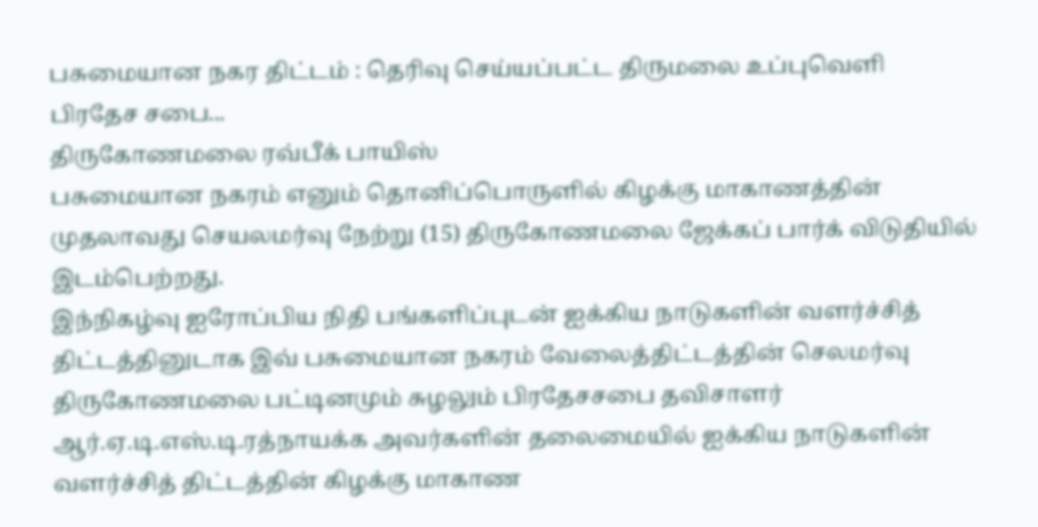பசுமையான நகர திட்டம் : தெரிவு செய்யப்பட்ட திருமலை உப்புவெளி பிரதேச சபை...
திருகோணமலை ரவ்பீக் பாயிஸ்
பசுமையான நகரம் எனும் தொனிப்பொருளில் கிழக்கு மாகாணத்தின் முதலாவது செயலமர்வு நேற்று (15) திருகோணமலை ஜேக்கப் பார்க் விடுதியில் இடம்பெற்றது.
இந்நிகழ்வு ஐரோப்பிய நிதி பங்களிப்புடன் ஐக்கிய நாடுகளின் வளர்ச்சித் திட்டத்தினுடாக இவ் பசுமையான நகரம் வேலைத்திட்டத்தின் செலமர்வு திருகோணமலை பட்டினமும் சுழலும் பிரதேசசபை தவிசாளர் ஆர்.ஏ.டி.எஸ்.டி.ரத்நாயக்க அவர்களின் தலைமையில் ஐக்கிய நாடுகளின் வளர்ச்சித் திட்டத்தின் கிழக்கு மாகாண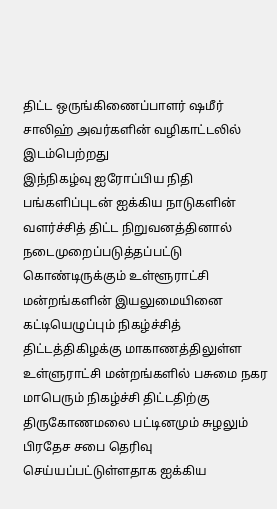திட்ட ஒருங்கிணைப்பாளர் ஷமீர் சாலிஹ் அவர்களின் வழிகாட்டலில் இடம்பெற்றது
இந்நிகழ்வு ஐரோப்பிய நிதி பங்களிப்புடன் ஐக்கிய நாடுகளின் வளர்ச்சித் திட்ட நிறுவனத்தினால் நடைமுறைப்படுத்தப்பட்டு கொண்டிருக்கும் உள்ளூராட்சி மன்றங்களின் இயலுமையினை கட்டியெழுப்பும் நிகழ்ச்சித் திட்டத்திகிழக்கு மாகாணத்திலுள்ள உள்ளுராட்சி மன்றங்களில் பசுமை நகர மாபெரும் நிகழ்ச்சி திட்டதிற்கு திருகோணமலை பட்டினமும் சுழலும் பிரதேச சபை தெரிவு செய்யப்பட்டுள்ளதாக ஐக்கிய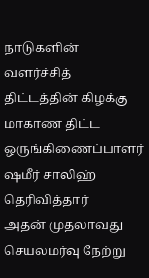நாடுகளின் வளர்ச்சித் திட்டத்தின் கிழக்கு மாகாண திட்ட ஒருங்கிணைப்பாளர் ஷமீர் சாலிஹ் தெரிவித்தார்
அதன் முதலாவது செயலமர்வு நேற்று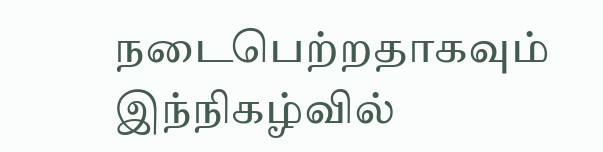நடைபெற்றதாகவும் இந்நிகழ்வில்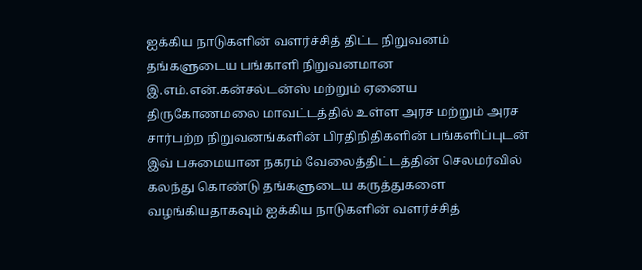ஐக்கிய நாடுகளின் வளர்ச்சித் திட்ட நிறுவனம் தங்களுடைய பங்காளி நிறுவனமான இ.எம்.என்.கன்சல்டன்ஸ் மற்றும் ஏனைய திருகோணமலை மாவட்டத்தில் உள்ள அரச மற்றும் அரச சார்பற்ற நிறுவனங்களின் பிரதிநிதிகளின் பங்களிப்புடன் இவ் பசுமையான நகரம் வேலைத்திட்டத்தின் செலமர்வில் கலந்து கொண்டு தங்களுடைய கருத்துகளை வழங்கியதாகவும் ஐக்கிய நாடுகளின் வளர்ச்சித்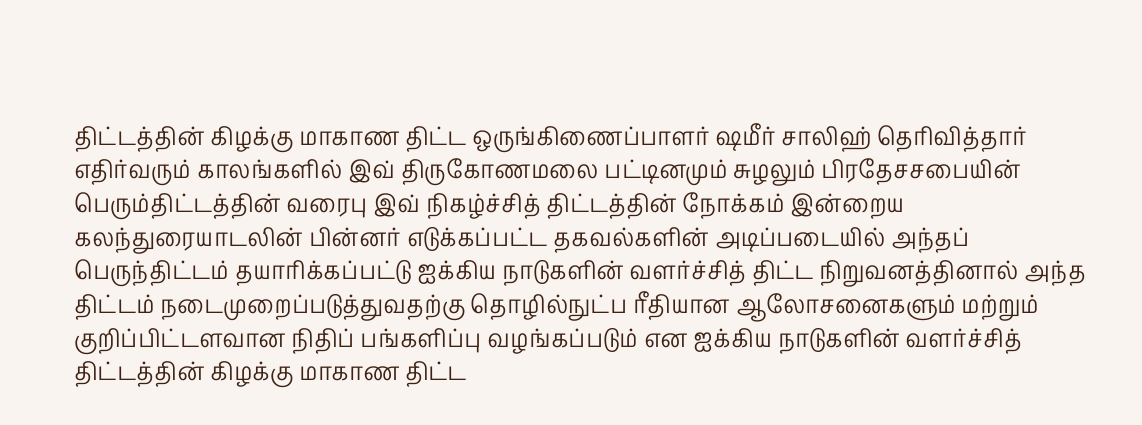திட்டத்தின் கிழக்கு மாகாண திட்ட ஒருங்கிணைப்பாளர் ஷமீர் சாலிஹ் தெரிவித்தார்
எதிர்வரும் காலங்களில் இவ் திருகோணமலை பட்டினமும் சுழலும் பிரதேசசபையின் பெரும்திட்டத்தின் வரைபு இவ் நிகழ்ச்சித் திட்டத்தின் நோக்கம் இன்றைய கலந்துரையாடலின் பின்னர் எடுக்கப்பட்ட தகவல்களின் அடிப்படையில் அந்தப் பெருந்திட்டம் தயாரிக்கப்பட்டு ஐக்கிய நாடுகளின் வளர்ச்சித் திட்ட நிறுவனத்தினால் அந்த திட்டம் நடைமுறைப்படுத்துவதற்கு தொழில்நுட்ப ரீதியான ஆலோசனைகளும் மற்றும் குறிப்பிட்டளவான நிதிப் பங்களிப்பு வழங்கப்படும் என ஐக்கிய நாடுகளின் வளர்ச்சித் திட்டத்தின் கிழக்கு மாகாண திட்ட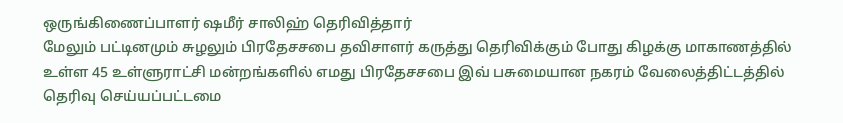ஒருங்கிணைப்பாளர் ஷமீர் சாலிஹ் தெரிவித்தார்
மேலும் பட்டினமும் சுழலும் பிரதேசசபை தவிசாளர் கருத்து தெரிவிக்கும் போது கிழக்கு மாகாணத்தில் உள்ள 45 உள்ளுராட்சி மன்றங்களில் எமது பிரதேசசபை இவ் பசுமையான நகரம் வேலைத்திட்டத்தில் தெரிவு செய்யப்பட்டமை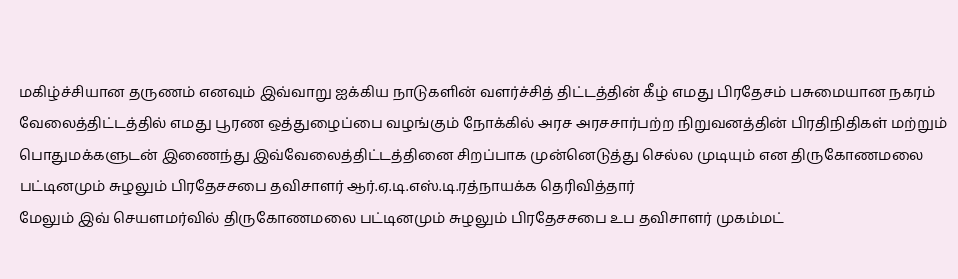மகிழ்ச்சியான தருணம் எனவும் இவ்வாறு ஐக்கிய நாடுகளின் வளர்ச்சித் திட்டத்தின் கீழ் எமது பிரதேசம் பசுமையான நகரம் வேலைத்திட்டத்தில் எமது பூரண ஒத்துழைப்பை வழங்கும் நோக்கில் அரச அரசசார்பற்ற நிறுவனத்தின் பிரதிநிதிகள் மற்றும் பொதுமக்களுடன் இணைந்து இவ்வேலைத்திட்டத்தினை சிறப்பாக முன்னெடுத்து செல்ல முடியும் என திருகோணமலை பட்டினமும் சுழலும் பிரதேசசபை தவிசாளர் ஆர்.ஏ.டி.எஸ்.டி.ரத்நாயக்க தெரிவித்தார்
மேலும் இவ் செயளமர்வில் திருகோணமலை பட்டினமும் சுழலும் பிரதேசசபை உப தவிசாளர் முகம்மட்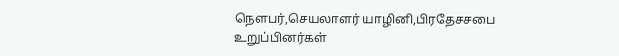நௌபர்,செயலாளர் யாழினி,பிரதேசசபை உறுப்பினர்கள்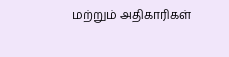மற்றும் அதிகாரிகள்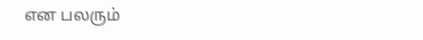என பலரும்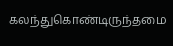கலந்துகொண்டிருந்தமை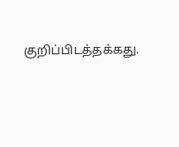குறிப்பிடத்தக்கது.